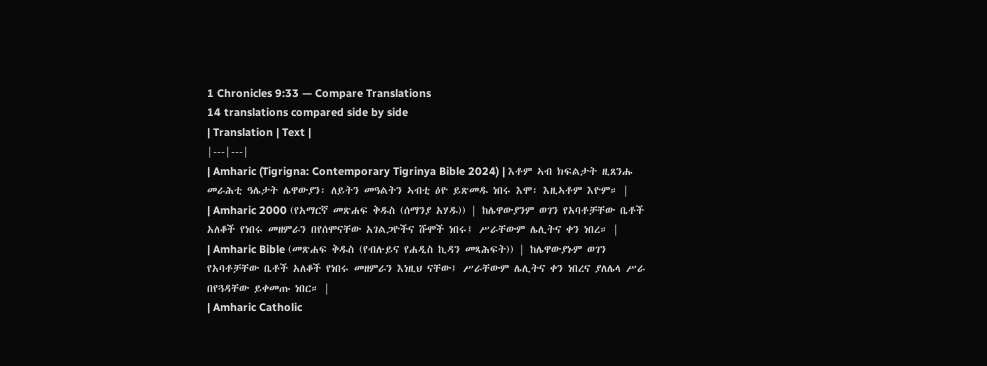1 Chronicles 9:33 — Compare Translations
14 translations compared side by side
| Translation | Text |
|---|---|
| Amharic (Tigrigna: Contemporary Tigrinya Bible 2024) | እቶም ኣብ ክፍልታት ዚጸንሑ መራሕቲ ዓሌታት ሌዋውያን፡ ለይትን መዓልትን ኣብቲ ዕዮ ይጽመዱ ነበሩ እሞ፡ እዚኣቶም እዮም። |
| Amharic 2000 (የአማርኛ መጽሐፍ ቅዱስ (ሰማንያ አሃዱ)) | ከሌዋውያንም ወገን የአባቶቻቸው ቤቶች አለቆች የነበሩ መዘምራን በየሰሞናቸው አገልጋዮችና ሹሞች ነበሩ፤ ሥራቸውም ሌሊትና ቀን ነበረ። |
| Amharic Bible (መጽሐፍ ቅዱስ (የብሉይና የሐዲስ ኪዳን መጻሕፍት)) | ከሌዋውያኑም ወገን የአባቶቻቸው ቤቶች አለቆች የነበሩ መዘምራን እነዚህ ናቸው፤ ሥራቸውም ሌሊትና ቀን ነበረና ያለሌላ ሥራ በየጓዳቸው ይቀመጡ ነበር። |
| Amharic Catholic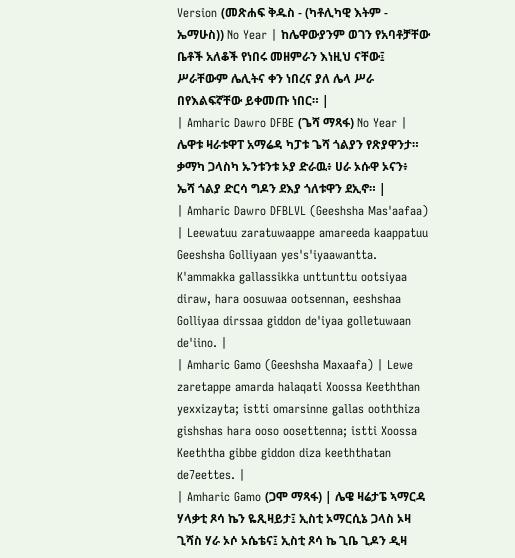Version (መጽሐፍ ቅዱስ - (ካቶሊካዊ እትም - ኤማሁስ)) No Year | ከሌዋውያንም ወገን የአባቶቻቸው ቤቶች አለቆች የነበሩ መዘምራን እነዚህ ናቸው፤ ሥራቸውም ሌሊትና ቀን ነበረና ያለ ሌላ ሥራ በየእልፍኛቸው ይቀመጡ ነበር። |
| Amharic Dawro DFBE (ጌሻ ማጻፋ) No Year | ሌዋቱ ዛራቱዋፐ አማሬዳ ካፓቱ ጌሻ ጎልያን የጽያዋንታ። ቃማካ ጋላስካ ኡንቱንቱ ኦያ ድራዉ፥ ሀራ ኦሱዋ ኦናን፥ ኤሻ ጎልያ ድርሳ ግዶን ደእያ ጎለቱዋን ደኢኖ። |
| Amharic Dawro DFBLVL (Geeshsha Mas'aafaa) | Leewatuu zaratuwaappe amareeda kaappatuu Geeshsha Golliyaan yes's'iyaawantta. K'ammakka gallassikka unttunttu ootsiyaa diraw, hara oosuwaa ootsennan, eeshshaa Golliyaa dirssaa giddon de'iyaa golletuwaan de'iino. |
| Amharic Gamo (Geeshsha Maxaafa) | Lewe zaretappe amarda halaqati Xoossa Keeththan yexxizayta; istti omarsinne gallas ooththiza gishshas hara ooso oosettenna; istti Xoossa Keeththa gibbe giddon diza keeththatan de7eettes. |
| Amharic Gamo (ጋሞ ማጻፋ) | ሌዌ ዛሬታፔ ኣማርዳ ሃላቃቲ ጾሳ ኬን ዬጺዛይታ፤ ኢስቲ ኦማርሲኔ ጋላስ ኦዛ ጊሻስ ሃራ ኦሶ ኦሴቴና፤ ኢስቲ ጾሳ ኬ ጊቤ ጊዶን ዲዛ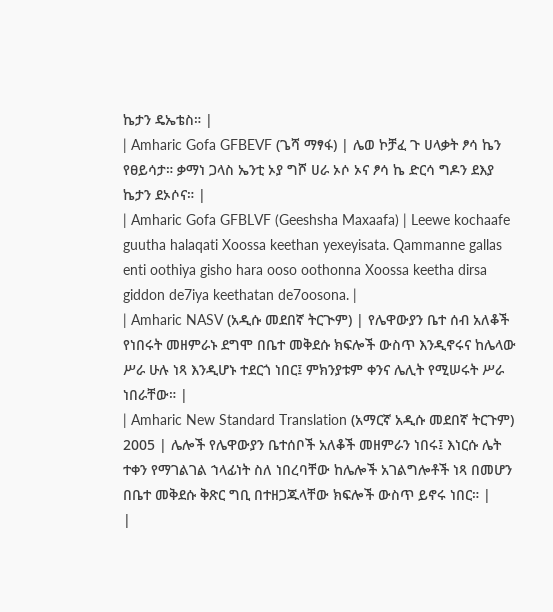ኬታን ዴኤቴስ። |
| Amharic Gofa GFBEVF (ጌሻ ማፃፋ) | ሌወ ኮቻፈ ጉ ሀላቃት ፆሳ ኬን የፀይሳታ። ቃማነ ጋላስ ኤንቲ ኦያ ግሾ ሀራ ኦሶ ኦና ፆሳ ኬ ድርሳ ግዶን ደእያ ኬታን ደኦሶና። |
| Amharic Gofa GFBLVF (Geeshsha Maxaafa) | Leewe kochaafe guutha halaqati Xoossa keethan yexeyisata. Qammanne gallas enti oothiya gisho hara ooso oothonna Xoossa keetha dirsa giddon de7iya keethatan de7oosona. |
| Amharic NASV (አዲሱ መደበኛ ትርጒም) | የሌዋውያን ቤተ ሰብ አለቆች የነበሩት መዘምራኑ ደግሞ በቤተ መቅደሱ ክፍሎች ውስጥ እንዲኖሩና ከሌላው ሥራ ሁሉ ነጻ እንዲሆኑ ተደርጎ ነበር፤ ምክንያቱም ቀንና ሌሊት የሚሠሩት ሥራ ነበራቸው። |
| Amharic New Standard Translation (አማርኛ አዲሱ መደበኛ ትርጉም) 2005 | ሌሎች የሌዋውያን ቤተሰቦች አለቆች መዘምራን ነበሩ፤ እነርሱ ሌት ተቀን የማገልገል ኀላፊነት ስለ ነበረባቸው ከሌሎች አገልግሎቶች ነጻ በመሆን በቤተ መቅደሱ ቅጽር ግቢ በተዘጋጁላቸው ክፍሎች ውስጥ ይኖሩ ነበር። |
|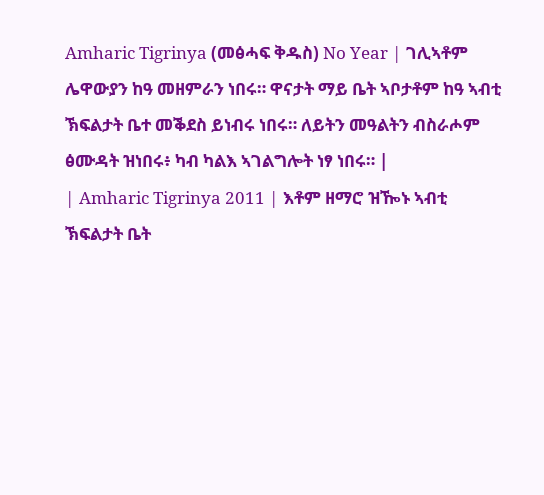Amharic Tigrinya (መፅሓፍ ቅዱስ) No Year | ገሊኣቶም ሌዋውያን ከዓ መዘምራን ነበሩ። ዋናታት ማይ ቤት ኣቦታቶም ከዓ ኣብቲ ኽፍልታት ቤተ መቕደስ ይነብሩ ነበሩ። ለይትን መዓልትን ብስራሖም ፅሙዳት ዝነበሩ፥ ካብ ካልእ ኣገልግሎት ነፃ ነበሩ። |
| Amharic Tigrinya 2011 | እቶም ዘማሮ ዝዀኑ ኣብቲ ኽፍልታት ቤት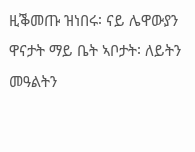ዚቕመጡ ዝነበሩ፡ ናይ ሌዋውያን ዋናታት ማይ ቤት ኣቦታት፡ ለይትን መዓልትን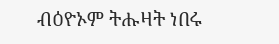ብዕዮኦም ትሑዛት ነበሩ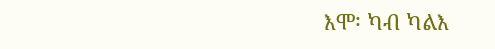እሞ፡ ካብ ካልእ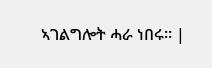ኣገልግሎት ሓራ ነበሩ። |